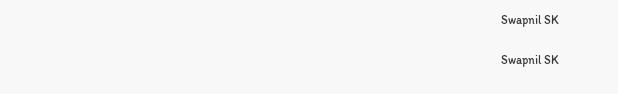Swapnil SK

Swapnil SK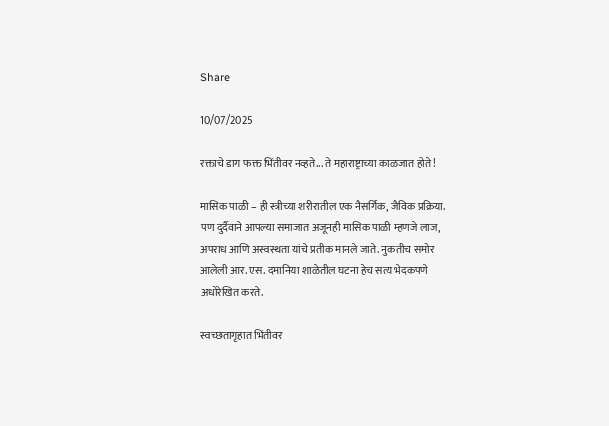Share

10/07/2025

रक्ताचे डाग फक्त भिंतीवर नव्हते... ते महाराष्ट्राच्या काळजात होते !

मासिक पाळी – ही स्त्रीच्या शरीरातील एक नैसर्गिक, जैविक प्रक्रिया. पण दुर्दैवाने आपल्या समाजात अजूनही मासिक पाळी म्हणजे लाज, अपराध आणि अस्वस्थता यांचे प्रतीक मानले जाते. नुकतीच समोर आलेली आर. एस. दमानिया शाळेतील घटना हेच सत्य भेदकपणे अधोरेखित करते.

स्वच्छतागृहात भिंतीवर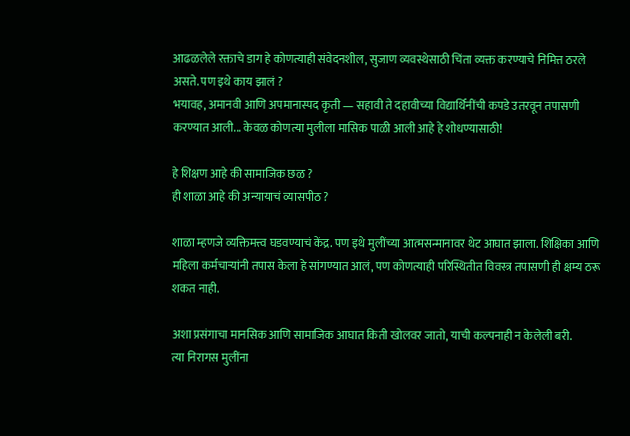आढळलेले रक्ताचे डाग हे कोणत्याही संवेदनशील, सुजाण व्यवस्थेसाठी चिंता व्यक्त करण्याचे निमित्त ठरले असते. पण इथे काय झालं ?
भयावह, अमानवी आणि अपमानास्पद कृती — सहावी ते दहावीच्या विद्यार्थिनींची कपडे उतरवून तपासणी करण्यात आली... केवळ कोणत्या मुलीला मासिक पाळी आली आहे हे शोधण्यासाठी!

हे शिक्षण आहे की सामाजिक छळ ?
ही शाळा आहे की अन्यायाचं व्यासपीठ ?

शाळा म्हणजे व्यक्तिमत्त्व घडवण्याचं केंद्र. पण इथे मुलींच्या आत्मसन्मानावर थेट आघात झाला. शिक्षिका आणि महिला कर्मचाऱ्यांनी तपास केला हे सांगण्यात आलं, पण कोणत्याही परिस्थितीत विवस्त्र तपासणी ही क्षम्य ठरू शकत नाही.

अशा प्रसंगाचा मानसिक आणि सामाजिक आघात किती खोलवर जातो, याची कल्पनाही न केलेली बरी.
त्या निरागस मुलींना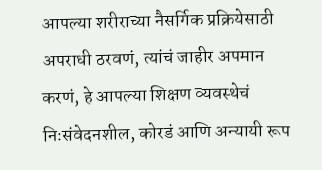आपल्या शरीराच्या नैसर्गिक प्रक्रियेसाठी अपराधी ठरवणं, त्यांचं जाहीर अपमान करणं, हे आपल्या शिक्षण व्यवस्थेचं निःसंवेदनशील, कोरडं आणि अन्यायी रूप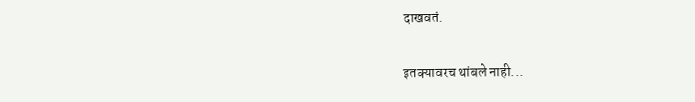दाखवतं.

इतक्यावरच थांबले नाही...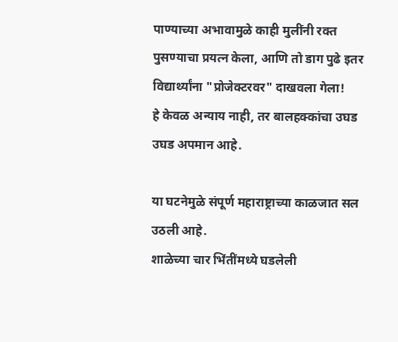पाण्याच्या अभावामुळे काही मुलींनी रक्त पुसण्याचा प्रयत्न केला, आणि तो डाग पुढे इतर विद्यार्थ्यांना "प्रोजेक्टरवर" दाखवला गेला!
हे केवळ अन्याय नाही, तर बालहक्कांचा उघड उघड अपमान आहे.

या घटनेमुळे संपूर्ण महाराष्ट्राच्या काळजात सल उठली आहे.
शाळेच्या चार भिंतींमध्ये घडलेली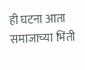ही घटना आता समाजाच्या भिंती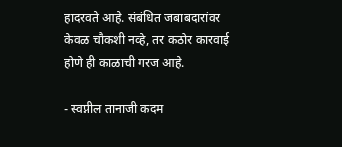हादरवते आहे. संबंधित जबाबदारांवर केवळ चौकशी नव्हे, तर कठोर कारवाई होणे ही काळाची गरज आहे.

- स्वप्नील तानाजी कदम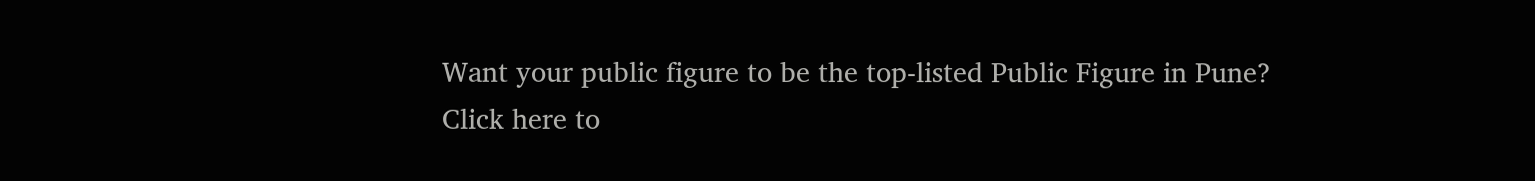Want your public figure to be the top-listed Public Figure in Pune?
Click here to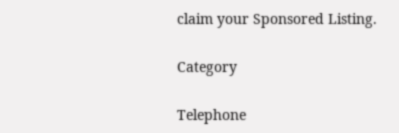claim your Sponsored Listing.

Category

Telephone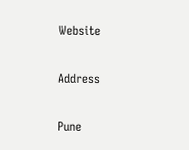Website

Address

Pune